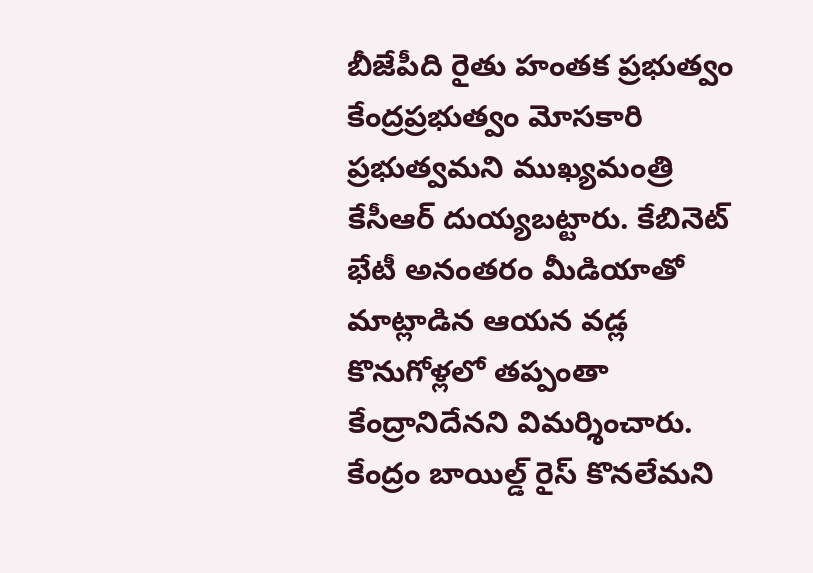బీజేపీది రైతు హంతక ప్రభుత్వం
కేంద్రప్రభుత్వం మోసకారి ప్రభుత్వమని ముఖ్యమంత్రి కేసీఆర్ దుయ్యబట్టారు. కేబినెట్ భేటీ అనంతరం మీడియాతో మాట్లాడిన ఆయన వడ్ల కొనుగోళ్లలో తప్పంతా కేంద్రానిదేనని విమర్శించారు. కేంద్రం బాయిల్డ్ రైస్ కొనలేమని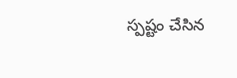స్పష్టం చేసిన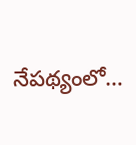నేపథ్యంలో…